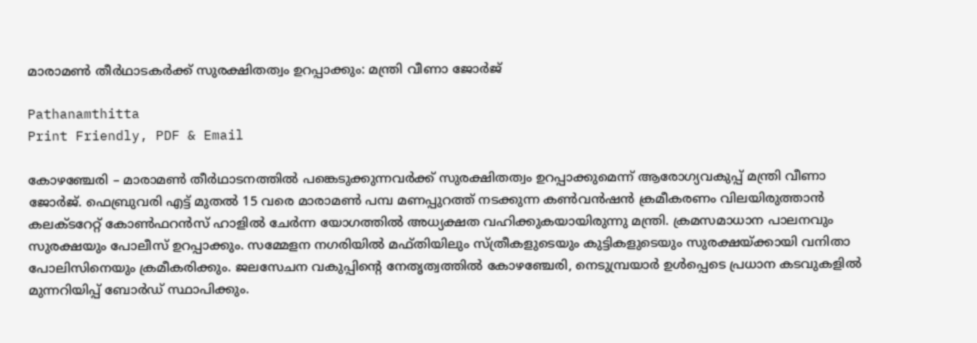മാരാമൺ തീർഥാടകർക്ക് സുരക്ഷിതത്വം ഉറപ്പാക്കും: മന്ത്രി വീണാ ജോർജ്

Pathanamthitta
Print Friendly, PDF & Email

കോഴഞ്ചേരി – മാരാമൺ തീർഥാടനത്തിൽ പങ്കെടുക്കുന്നവർക്ക് സുരക്ഷിതത്വം ഉറപ്പാക്കുമെന്ന് ആരോഗ്യവകുപ്പ് മന്ത്രി വീണാ ജോർജ്. ഫെബ്രുവരി എട്ട് മുതൽ 15 വരെ മാരാമൺ പമ്പ മണപ്പുറത്ത് നടക്കുന്ന കൺവൻഷൻ ക്രമീകരണം വിലയിരുത്താൻ കലക്ടറേറ്റ് കോൺഫറൻസ് ഹാളിൽ ചേർന്ന യോഗത്തിൽ അധ്യക്ഷത വഹിക്കുകയായിരുന്നു മന്ത്രി. ക്രമസമാധാന പാലനവും സുരക്ഷയും പോലീസ് ഉറപ്പാക്കും. സമ്മേളന നഗരിയിൽ മഫ്തിയിലും സ്ത്രീകളുടെയും കുട്ടികളുടെയും സുരക്ഷയ്ക്കായി വനിതാ പോലിസിനെയും ക്രമീകരിക്കും. ജലസേചന വകുപ്പിന്റെ നേതൃത്വത്തിൽ കോഴഞ്ചേരി, നെടുമ്പ്രയാർ ഉൾപ്പെടെ പ്രധാന കടവുകളിൽ മുന്നറിയിപ്പ് ബോർഡ് സ്ഥാപിക്കും.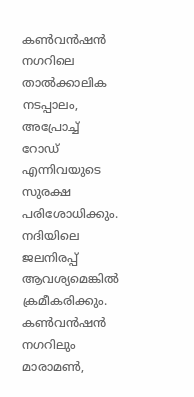കൺവൻഷൻ നഗറിലെ താൽക്കാലിക നടപ്പാലം, അപ്രോച്ച് റോഡ് എന്നിവയുടെ സുരക്ഷ പരിശോധിക്കും. നദിയിലെ ജലനിരപ്പ് ആവശ്യമെങ്കിൽ ക്രമീകരിക്കും. കൺവൻഷൻ നഗറിലും മാരാമൺ,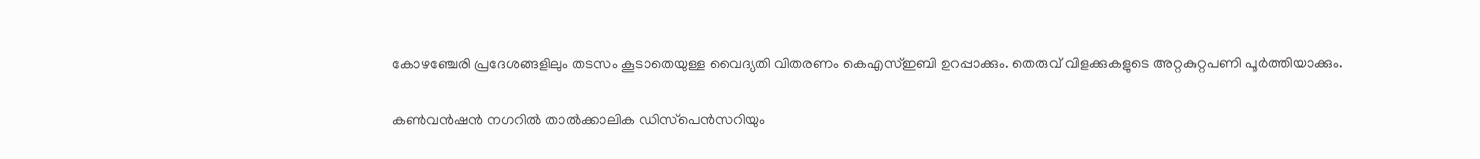കോഴഞ്ചേരി പ്രദേശങ്ങളിലും തടസം കൂടാതെയുള്ള വൈദ്യതി വിതരണം കെഎസ്ഇബി ഉറപ്പാക്കും. തെരുവ് വിളക്കുകളുടെ അറ്റകുറ്റപണി പൂർത്തിയാക്കും.

കൺവൻഷൻ നഗറിൽ താൽക്കാലിക ഡിസ്‌പെൻസറിയും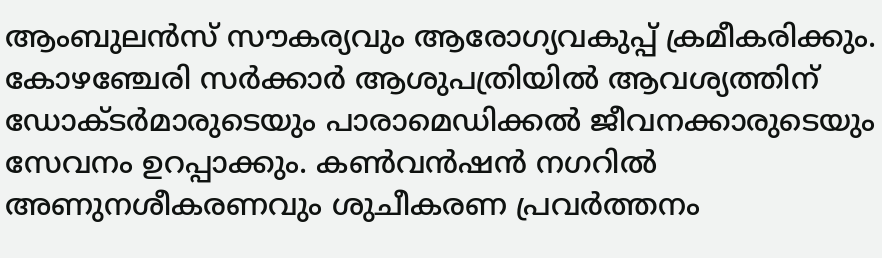ആംബുലൻസ് സൗകര്യവും ആരോഗ്യവകുപ്പ് ക്രമീകരിക്കും. കോഴഞ്ചേരി സർക്കാർ ആശുപത്രിയിൽ ആവശ്യത്തിന് ഡോക്ടർമാരുടെയും പാരാമെഡിക്കൽ ജീവനക്കാരുടെയും സേവനം ഉറപ്പാക്കും. കൺവൻഷൻ നഗറിൽ അണുനശീകരണവും ശുചീകരണ പ്രവർത്തനം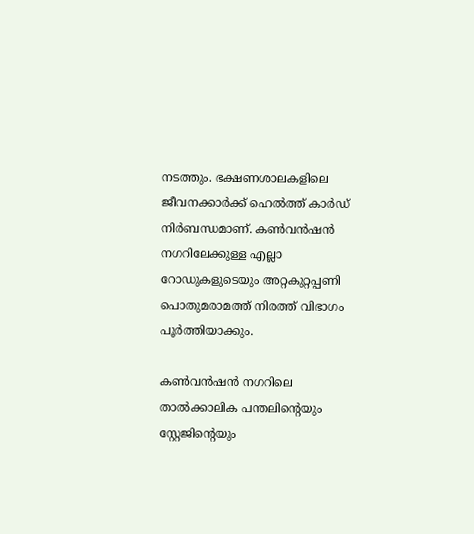നടത്തും. ഭക്ഷണശാലകളിലെ ജീവനക്കാർക്ക് ഹെൽത്ത് കാർഡ് നിർബന്ധമാണ്. കൺവൻഷൻ നഗറിലേക്കുള്ള എല്ലാ റോഡുകളുടെയും അറ്റകുറ്റപ്പണി പൊതുമരാമത്ത് നിരത്ത് വിഭാഗം പൂർത്തിയാക്കും.

കൺവൻഷൻ നഗറിലെ താൽക്കാലിക പന്തലിന്റെയും സ്റ്റേജിന്റെയും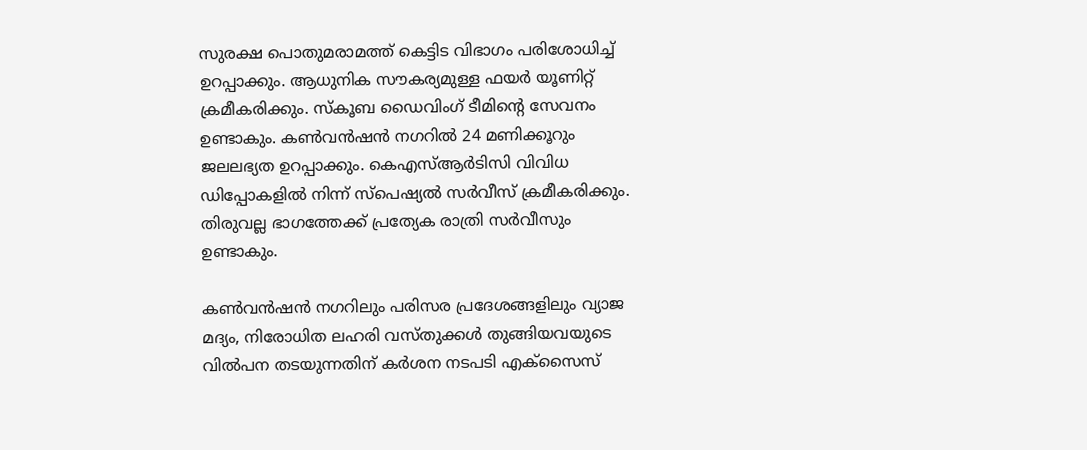സുരക്ഷ പൊതുമരാമത്ത് കെട്ടിട വിഭാഗം പരിശോധിച്ച് ഉറപ്പാക്കും. ആധുനിക സൗകര്യമുള്ള ഫയർ യൂണിറ്റ് ക്രമീകരിക്കും. സ്‌കൂബ ഡൈവിംഗ് ടീമിന്റെ സേവനം ഉണ്ടാകും. കൺവൻഷൻ നഗറിൽ 24 മണിക്കൂറും ജലലഭ്യത ഉറപ്പാക്കും. കെഎസ്ആർടിസി വിവിധ ഡിപ്പോകളിൽ നിന്ന് സ്‌പെഷ്യൽ സർവീസ് ക്രമീകരിക്കും. തിരുവല്ല ഭാഗത്തേക്ക് പ്രത്യേക രാത്രി സർവീസും ഉണ്ടാകും.

കൺവൻഷൻ നഗറിലും പരിസര പ്രദേശങ്ങളിലും വ്യാജ മദ്യം, നിരോധിത ലഹരി വസ്തുക്കൾ തുങ്ങിയവയുടെ വിൽപന തടയുന്നതിന് കർശന നടപടി എക്സൈസ്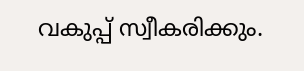വകുപ്പ് സ്വീകരിക്കും.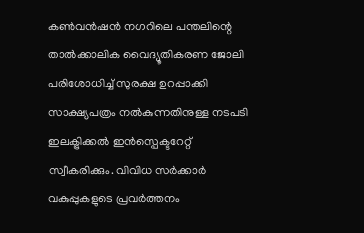കൺവൻഷൻ നഗറിലെ പന്തലിന്റെ താൽക്കാലിക വൈദ്യൂതികരണ ജോലി പരിശോധിച്ച് സുരക്ഷ ഉറപ്പാക്കി സാക്ഷ്യപത്രം നൽകുന്നതിനുള്ള നടപടി ഇലക്ട്രിക്കൽ ഇൻസ്പെക്ടറേറ്റ് സ്വീകരിക്കും. വിവിധ സർക്കാർ വകുപ്പുകളുടെ പ്രവർത്തനം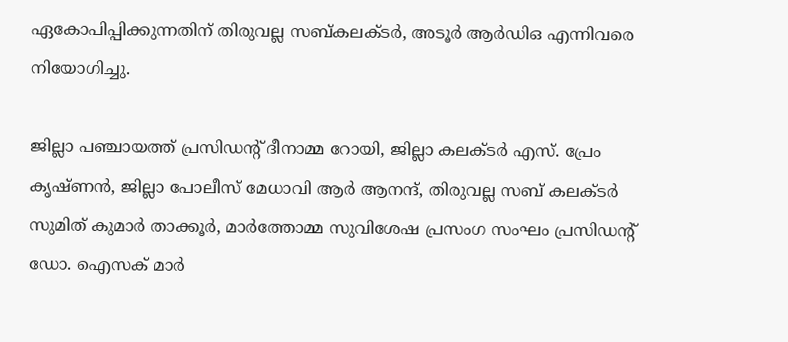ഏകോപിപ്പിക്കുന്നതിന് തിരുവല്ല സബ്കലക്ടർ, അടൂർ ആർഡിഒ എന്നിവരെ നിയോഗിച്ചു.

ജില്ലാ പഞ്ചായത്ത് പ്രസിഡന്റ് ദീനാമ്മ റോയി, ജില്ലാ കലക്ടർ എസ്. പ്രേം കൃഷ്ണൻ, ജില്ലാ പോലീസ് മേധാവി ആർ ആനന്ദ്, തിരുവല്ല സബ് കലക്ടർ സുമിത് കുമാർ താക്കൂർ, മാർത്തോമ്മ സുവിശേഷ പ്രസംഗ സംഘം പ്രസിഡന്റ് ഡോ. ഐസക് മാർ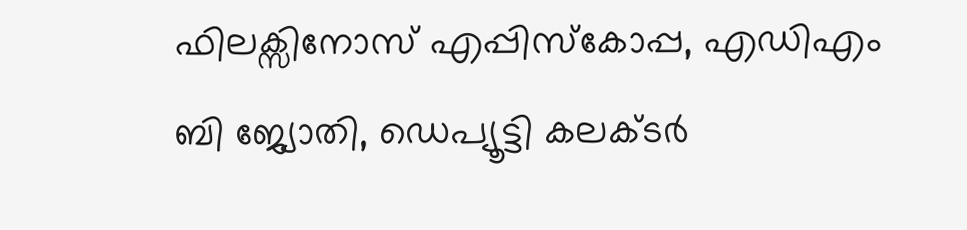ഫിലക്സിനോസ് എപ്പിസ്‌കോപ്പ, എഡിഎം ബി ജ്യോതി, ഡെപ്യൂട്ടി കലക്ടർ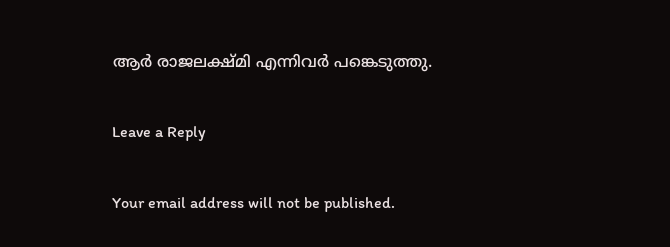ആർ രാജലക്ഷ്മി എന്നിവർ പങ്കെടുത്തു.

Leave a Reply

Your email address will not be published.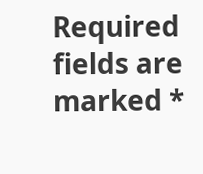Required fields are marked *